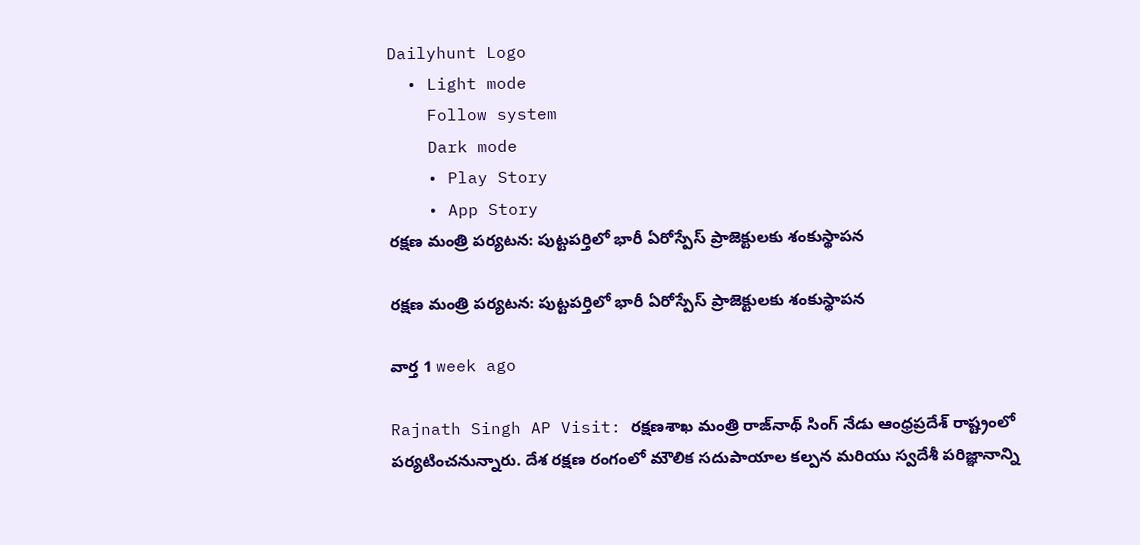Dailyhunt Logo
  • Light mode
    Follow system
    Dark mode
    • Play Story
    • App Story
రక్షణ మంత్రి పర్యటన: పుట్టపర్తిలో భారీ ఏరోస్పేస్ ప్రాజెక్టులకు శంకుస్థాపన

రక్షణ మంత్రి పర్యటన: పుట్టపర్తిలో భారీ ఏరోస్పేస్ ప్రాజెక్టులకు శంకుస్థాపన

వార్త 1 week ago

Rajnath Singh AP Visit: రక్షణశాఖ మంత్రి రాజ్‌నాథ్ సింగ్ నేడు ఆంధ్రప్రదేశ్ రాష్ట్రంలో పర్యటించనున్నారు. దేశ రక్షణ రంగంలో మౌలిక సదుపాయాల కల్పన మరియు స్వదేశీ పరిజ్ఞానాన్ని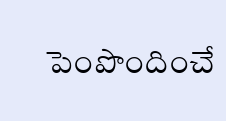పెంపొందించే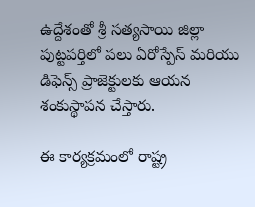ఉద్దేశంతో శ్రీ సత్యసాయి జిల్లా పుట్టపర్తిలో పలు ఏరోస్పేస్ మరియు డిఫెన్స్ ప్రాజెక్టులకు ఆయన శంకుస్థాపన చేస్తారు.

ఈ కార్యక్రమంలో రాష్ట్ర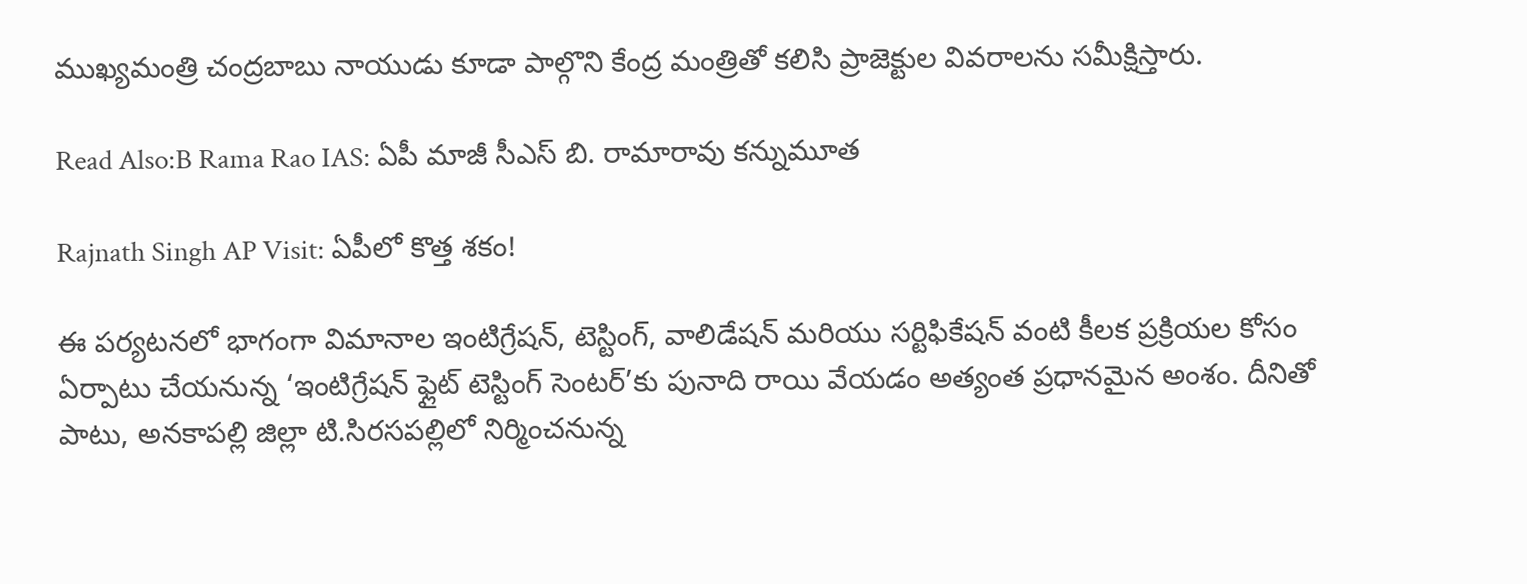ముఖ్యమంత్రి చంద్రబాబు నాయుడు కూడా పాల్గొని కేంద్ర మంత్రితో కలిసి ప్రాజెక్టుల వివరాలను సమీక్షిస్తారు.

Read Also:B Rama Rao IAS: ఏపీ మాజీ సీఎస్ బి. రామారావు కన్నుమూత

Rajnath Singh AP Visit: ఏపీలో కొత్త శకం!

ఈ పర్యటనలో భాగంగా విమానాల ఇంటిగ్రేషన్, టెస్టింగ్, వాలిడేషన్ మరియు సర్టిఫికేషన్ వంటి కీలక ప్రక్రియల కోసం ఏర్పాటు చేయనున్న ‘ఇంటిగ్రేషన్ ఫ్లైట్ టెస్టింగ్ సెంటర్’కు పునాది రాయి వేయడం అత్యంత ప్రధానమైన అంశం. దీనితో పాటు, అనకాపల్లి జిల్లా టి.సిరసపల్లిలో నిర్మించనున్న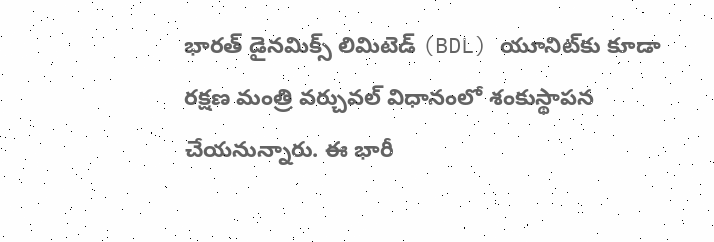భారత్ డైనమిక్స్ లిమిటెడ్ (BDL) యూనిట్‌కు కూడా రక్షణ మంత్రి వర్చువల్ విధానంలో శంకుస్థాపన చేయనున్నారు. ఈ భారీ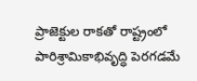ప్రాజెక్టుల రాకతో రాష్ట్రంలో పారిశ్రామికాభివృద్ధి పెరగడమే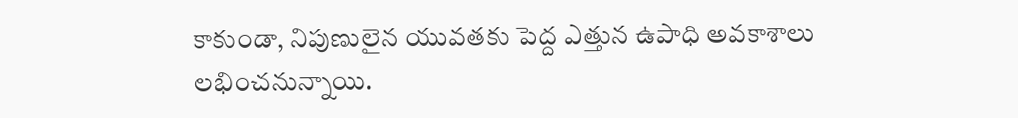కాకుండా, నిపుణులైన యువతకు పెద్ద ఎత్తున ఉపాధి అవకాశాలు లభించనున్నాయి.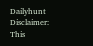Dailyhunt
Disclaimer: This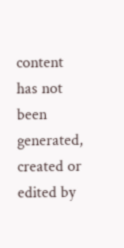content has not been generated, created or edited by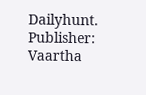Dailyhunt. Publisher: Vaartha